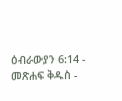ዕብራውያን 6:14 - መጽሐፍ ቅዱስ -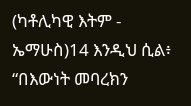(ካቶሊካዊ እትም - ኤማሁስ)14 እንዲህ ሲል፥ “በእውነት መባረክን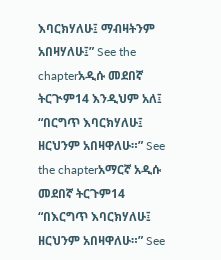እባርክሃለሁ፤ ማብዛትንም አበዛሃለሁ፤” See the chapterአዲሱ መደበኛ ትርጒም14 እንዲህም አለ፤ “በርግጥ እባርክሃለሁ፤ ዘርህንም አበዛዋለሁ።” See the chapterአማርኛ አዲሱ መደበኛ ትርጉም14 “በእርግጥ እባርክሃለሁ፤ ዘርህንም አበዛዋለሁ።” See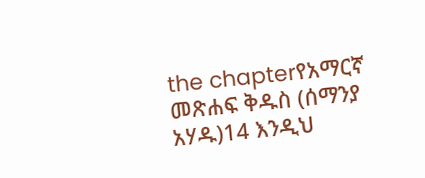the chapterየአማርኛ መጽሐፍ ቅዱስ (ሰማንያ አሃዱ)14 እንዲህ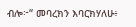ብሎ፦“ መባረክን እባርክሃለሁ፥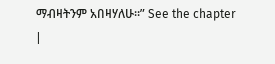ማብዛትንም አበዛሃለሁ።” See the chapter |